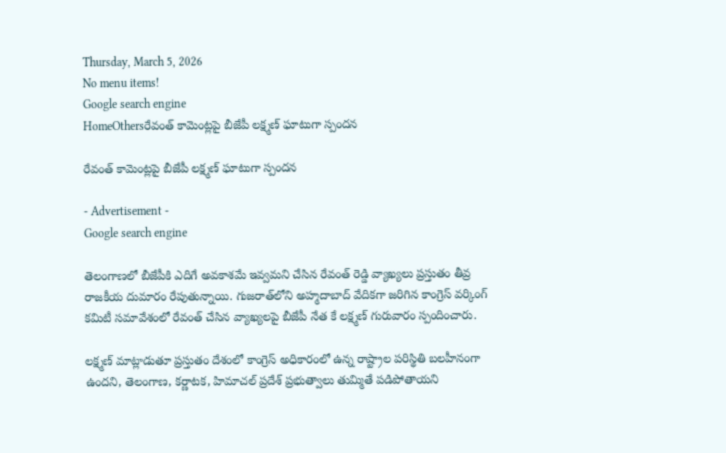Thursday, March 5, 2026
No menu items!
Google search engine
HomeOthersరేవంత్ కామెంట్లపై బీజేపీ లక్ష్మణ్ ఘాటుగా స్పందన

రేవంత్ కామెంట్లపై బీజేపీ లక్ష్మణ్ ఘాటుగా స్పందన

- Advertisement -
Google search engine

తెలంగాణలో బీజేపీకి ఎదిగే అవకాశమే ఇవ్వమని చేసిన రేవంత్ రెడ్డి వ్యాఖ్యలు ప్రస్తుతం తీవ్ర రాజకీయ దుమారం రేపుతున్నాయి. గుజరాత్‌లోని అహ్మదాబాద్‌ వేదికగా జరిగిన కాంగ్రెస్ వర్కింగ్ కమిటీ సమావేశంలో రేవంత్ చేసిన వ్యాఖ్యలపై బీజేపీ నేత కే లక్ష్మణ్ గురువారం స్పందించారు.

లక్ష్మణ్ మాట్లాడుతూ ప్రస్తుతం దేశంలో కాంగ్రెస్ అధికారంలో ఉన్న రాష్ట్రాల పరిస్థితి బలహీనంగా ఉందని, తెలంగాణ, కర్ణాటక, హిమాచల్ ప్రదేశ్ ప్రభుత్వాలు తుమ్మితే పడిపోతాయని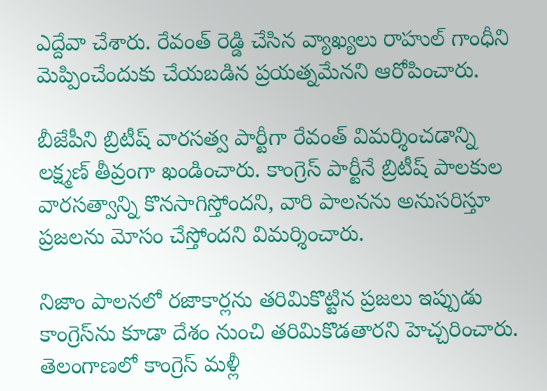ఎద్దేవా చేశారు. రేవంత్ రెడ్డి చేసిన వ్యాఖ్యలు రాహుల్ గాంధీని మెప్పించేందుకు చేయబడిన ప్రయత్నమేనని ఆరోపించారు.

బీజేపీని బ్రిటీష్ వారసత్వ పార్టీగా రేవంత్ విమర్శించడాన్ని లక్ష్మణ్ తీవ్రంగా ఖండించారు. కాంగ్రెస్ పార్టీనే బ్రిటీష్ పాలకుల వారసత్వాన్ని కొనసాగిస్తోందని, వారి పాలనను అనుసరిస్తూ ప్రజలను మోసం చేస్తోందని విమర్శించారు.

నిజాం పాలనలో రజాకార్లను తరిమికొట్టిన ప్రజలు ఇప్పుడు కాంగ్రెస్‌ను కూడా దేశం నుంచి తరిమికొడతారని హెచ్చరించారు. తెలంగాణలో కాంగ్రెస్ మళ్లీ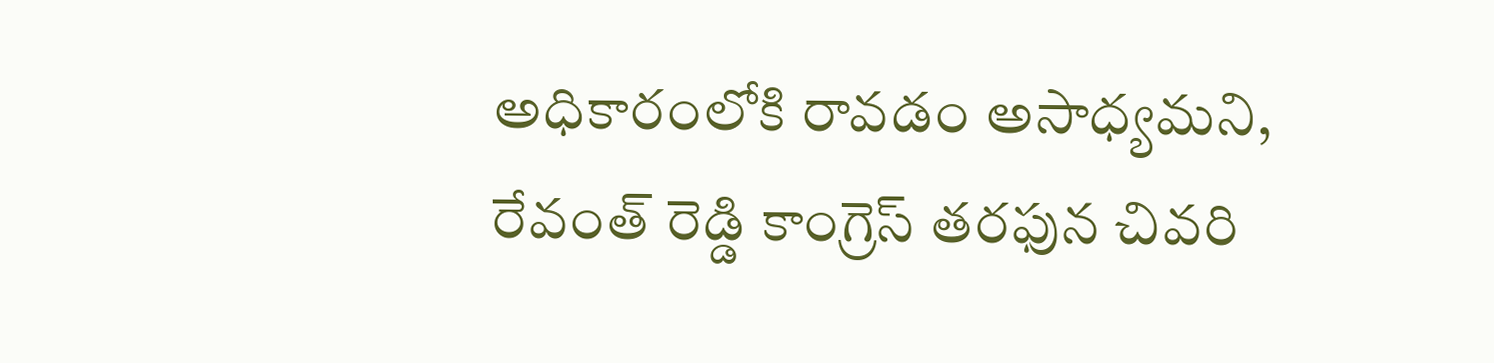అధికారంలోకి రావడం అసాధ్యమని, రేవంత్ రెడ్డి కాంగ్రెస్ తరఫున చివరి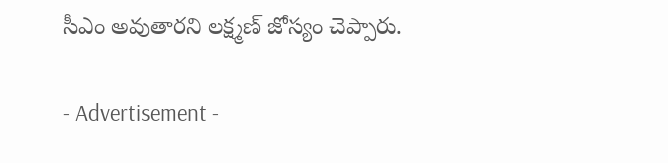సీఎం అవుతారని లక్ష్మణ్ జోస్యం చెప్పారు.

- Advertisement -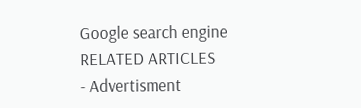Google search engine
RELATED ARTICLES
- Advertisment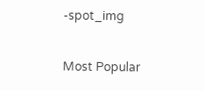-spot_img

Most Popular